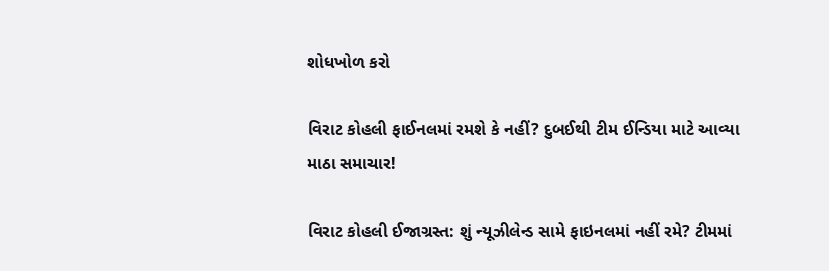શોધખોળ કરો

વિરાટ કોહલી ફાઈનલમાં રમશે કે નહીં? દુબઈથી ટીમ ઈન્ડિયા માટે આવ્યા માઠા સમાચાર!

વિરાટ કોહલી ઈજાગ્રસ્ત: શું ન્યૂઝીલેન્ડ સામે ફાઇનલમાં નહીં રમે? ટીમમાં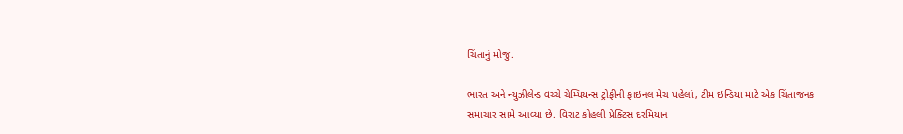ચિંતાનું મોજુ.

ભારત અને ન્યુઝીલેન્ડ વચ્ચે ચેમ્પિયન્સ ટ્રોફીની ફાઇનલ મેચ પહેલાં, ટીમ ઇન્ડિયા માટે એક ચિંતાજનક સમાચાર સામે આવ્યા છે. વિરાટ કોહલી પ્રેક્ટિસ દરમિયાન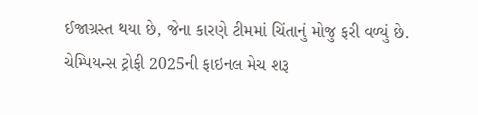ઈજાગ્રસ્ત થયા છે, જેના કારણે ટીમમાં ચિંતાનું મોજુ ફરી વળ્યું છે. ચેમ્પિયન્સ ટ્રોફી 2025ની ફાઇનલ મેચ શરૂ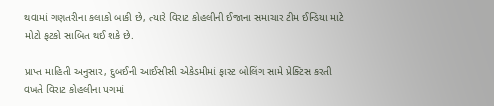થવામાં ગણતરીના કલાકો બાકી છે, ત્યારે વિરાટ કોહલીની ઈજાના સમાચાર ટીમ ઈન્ડિયા માટે મોટો ફટકો સાબિત થઈ શકે છે.

પ્રાપ્ત માહિતી અનુસાર, દુબઈની આઈસીસી એકેડમીમાં ફાસ્ટ બોલિંગ સામે પ્રેક્ટિસ કરતી વખતે વિરાટ કોહલીના પગમાં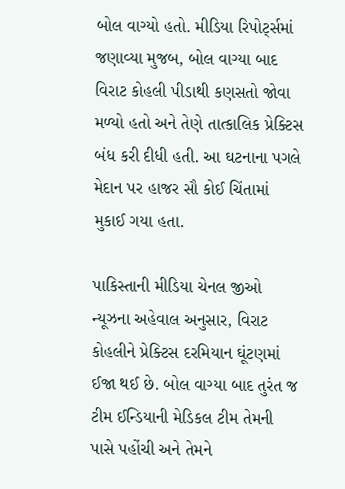બોલ વાગ્યો હતો. મીડિયા રિપોર્ટ્સમાં જણાવ્યા મુજબ, બોલ વાગ્યા બાદ વિરાટ કોહલી પીડાથી કણસતો જોવા મળ્યો હતો અને તેણે તાત્કાલિક પ્રેક્ટિસ બંધ કરી દીધી હતી. આ ઘટનાના પગલે મેદાન પર હાજર સૌ કોઈ ચિંતામાં મુકાઈ ગયા હતા.

પાકિસ્તાની મીડિયા ચેનલ જીઓ ન્યૂઝના અહેવાલ અનુસાર, વિરાટ કોહલીને પ્રેક્ટિસ દરમિયાન ઘૂંટણમાં ઈજા થઈ છે. બોલ વાગ્યા બાદ તુરંત જ ટીમ ઈન્ડિયાની મેડિકલ ટીમ તેમની પાસે પહોંચી અને તેમને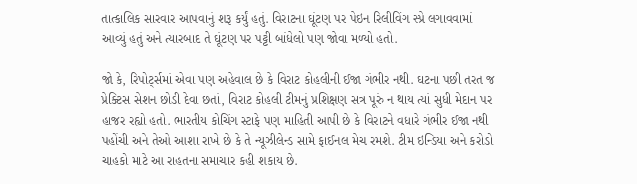તાત્કાલિક સારવાર આપવાનું શરૂ કર્યું હતું. વિરાટના ઘૂંટણ પર પેઇન રિલીવિંગ સ્પ્રે લગાવવામાં આવ્યું હતું અને ત્યારબાદ તે ઘૂંટણ પર પટ્ટી બાંધેલો પણ જોવા મળ્યો હતો.

જો કે, રિપોર્ટ્સમાં એવા પણ અહેવાલ છે કે વિરાટ કોહલીની ઈજા ગંભીર નથી. ઘટના પછી તરત જ પ્રેક્ટિસ સેશન છોડી દેવા છતાં, વિરાટ કોહલી ટીમનું પ્રશિક્ષણ સત્ર પૂરું ન થાય ત્યાં સુધી મેદાન પર હાજર રહ્યો હતો. ભારતીય કોચિંગ સ્ટાફે પણ માહિતી આપી છે કે વિરાટને વધારે ગંભીર ઈજા નથી પહોંચી અને તેઓ આશા રાખે છે કે તે ન્યૂઝીલેન્ડ સામે ફાઈનલ મેચ રમશે. ટીમ ઇન્ડિયા અને કરોડો ચાહકો માટે આ રાહતના સમાચાર કહી શકાય છે.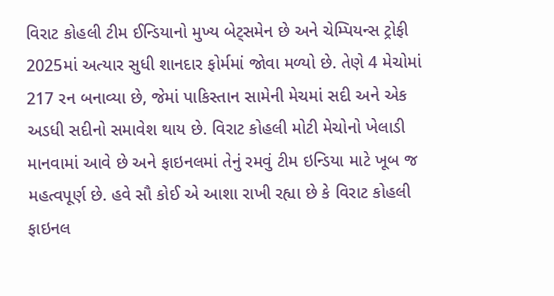વિરાટ કોહલી ટીમ ઈન્ડિયાનો મુખ્ય બેટ્સમેન છે અને ચેમ્પિયન્સ ટ્રોફી 2025માં અત્યાર સુધી શાનદાર ફોર્મમાં જોવા મળ્યો છે. તેણે 4 મેચોમાં 217 રન બનાવ્યા છે, જેમાં પાકિસ્તાન સામેની મેચમાં સદી અને એક અડધી સદીનો સમાવેશ થાય છે. વિરાટ કોહલી મોટી મેચોનો ખેલાડી માનવામાં આવે છે અને ફાઇનલમાં તેનું રમવું ટીમ ઇન્ડિયા માટે ખૂબ જ મહત્વપૂર્ણ છે. હવે સૌ કોઈ એ આશા રાખી રહ્યા છે કે વિરાટ કોહલી ફાઇનલ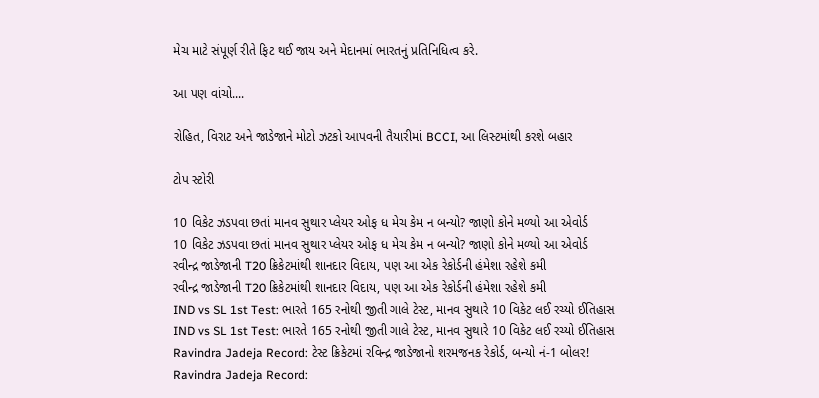મેચ માટે સંપૂર્ણ રીતે ફિટ થઈ જાય અને મેદાનમાં ભારતનું પ્રતિનિધિત્વ કરે.

આ પણ વાંચો....

રોહિત, વિરાટ અને જાડેજાને મોટો ઝટકો આપવની તૈયારીમાં BCCI, આ લિસ્ટમાંથી કરશે બહાર

ટોપ સ્ટોરી

10 વિકેટ ઝડપવા છતાં માનવ સુથાર પ્લેયર ઓફ ધ મેચ કેમ ન બન્યો? જાણો કોને મળ્યો આ એવોર્ડ
10 વિકેટ ઝડપવા છતાં માનવ સુથાર પ્લેયર ઓફ ધ મેચ કેમ ન બન્યો? જાણો કોને મળ્યો આ એવોર્ડ
રવીન્દ્ર જાડેજાની T20 ક્રિકેટમાંથી શાનદાર વિદાય, પણ આ એક રેકોર્ડની હંમેશા રહેશે કમી
રવીન્દ્ર જાડેજાની T20 ક્રિકેટમાંથી શાનદાર વિદાય, પણ આ એક રેકોર્ડની હંમેશા રહેશે કમી
IND vs SL 1st Test: ભારતે 165 રનોથી જીતી ગાલે ટેસ્ટ, માનવ સુથારે 10 વિકેટ લઈ રચ્યો ઈતિહાસ
IND vs SL 1st Test: ભારતે 165 રનોથી જીતી ગાલે ટેસ્ટ, માનવ સુથારે 10 વિકેટ લઈ રચ્યો ઈતિહાસ
Ravindra Jadeja Record: ટેસ્ટ ક્રિકેટમાં રવિન્દ્ર જાડેજાનો શરમજનક રેકોર્ડ, બન્યો નં-1 બોલર!
Ravindra Jadeja Record: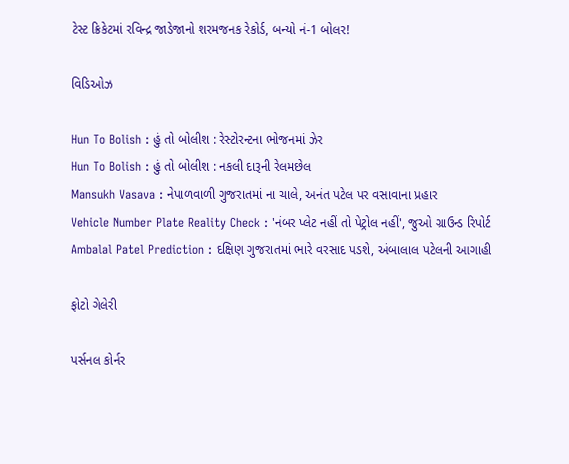ટેસ્ટ ક્રિકેટમાં રવિન્દ્ર જાડેજાનો શરમજનક રેકોર્ડ, બન્યો નં-1 બોલર!

વિડિઓઝ

Hun To Bolish : હું તો બોલીશ : રેસ્ટોરન્ટના ભોજનમાં ઝેર
Hun To Bolish : હું તો બોલીશ : નકલી દારૂની રેલમછેલ
Mansukh Vasava : નેપાળવાળી ગુજરાતમાં ના ચાલે, અનંત પટેલ પર વસાવાના પ્રહાર
Vehicle Number Plate Reality Check : 'નંબર પ્લેટ નહીં તો પેટ્રોલ નહીં', જુઓ ગ્રાઉન્ડ રિપોર્ટ
Ambalal Patel Prediction : દક્ષિણ ગુજરાતમાં ભારે વરસાદ પડશે, અંબાલાલ પટેલની આગાહી

ફોટો ગેલેરી

પર્સનલ કોર્નર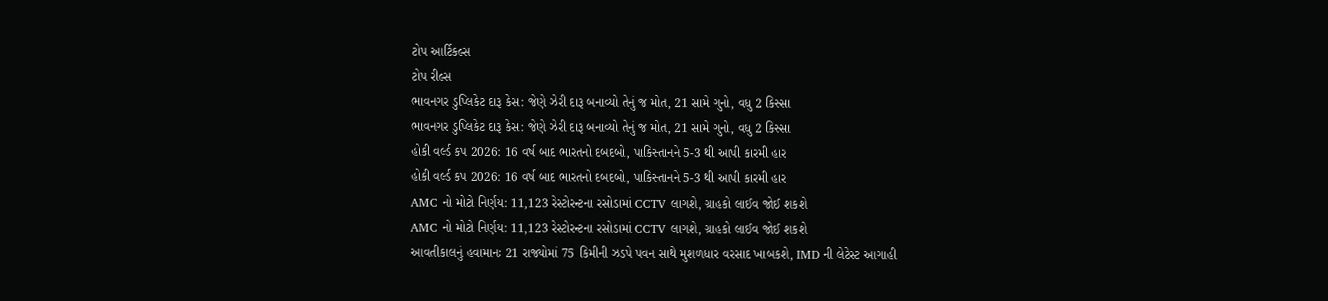ટોપ આર્ટિકલ્સ
ટોપ રીલ્સ
ભાવનગર ડુપ્લિકેટ દારૂ કેસ: જેણે ઝેરી દારૂ બનાવ્યો તેનું જ મોત, 21 સામે ગુનો, વધુ 2 કિસ્સા
ભાવનગર ડુપ્લિકેટ દારૂ કેસ: જેણે ઝેરી દારૂ બનાવ્યો તેનું જ મોત, 21 સામે ગુનો, વધુ 2 કિસ્સા
હોકી વર્લ્ડ કપ 2026: 16 વર્ષ બાદ ભારતનો દબદબો, પાકિસ્તાનને 5-3 થી આપી કારમી હાર
હોકી વર્લ્ડ કપ 2026: 16 વર્ષ બાદ ભારતનો દબદબો, પાકિસ્તાનને 5-3 થી આપી કારમી હાર
AMC નો મોટો નિર્ણય: 11,123 રેસ્ટોરન્ટના રસોડામાં CCTV લાગશે, ગ્રાહકો લાઈવ જોઈ શકશે
AMC નો મોટો નિર્ણય: 11,123 રેસ્ટોરન્ટના રસોડામાં CCTV લાગશે, ગ્રાહકો લાઈવ જોઈ શકશે
આવતીકાલનું હવામાનઃ 21 રાજ્યોમાં 75 કિમીની ઝડપે પવન સાથે મુશળધાર વરસાદ ખાબકશે, IMD ની લેટેસ્ટ આગાહી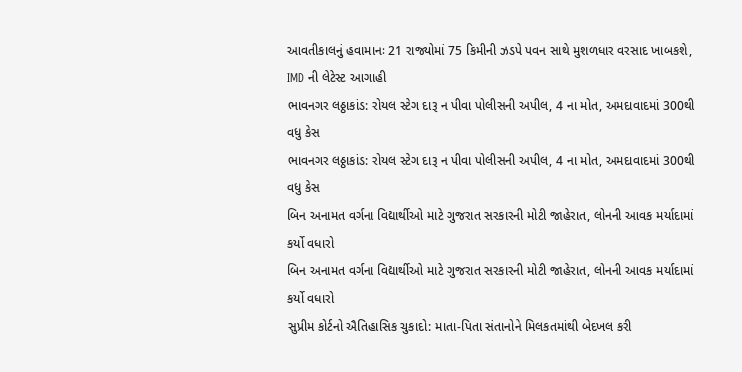આવતીકાલનું હવામાનઃ 21 રાજ્યોમાં 75 કિમીની ઝડપે પવન સાથે મુશળધાર વરસાદ ખાબકશે, IMD ની લેટેસ્ટ આગાહી
ભાવનગર લઠ્ઠાકાંડ: રોયલ સ્ટેગ દારૂ ન પીવા પોલીસની અપીલ, 4 ના મોત, અમદાવાદમાં 300થી વધુ કેસ
ભાવનગર લઠ્ઠાકાંડ: રોયલ સ્ટેગ દારૂ ન પીવા પોલીસની અપીલ, 4 ના મોત, અમદાવાદમાં 300થી વધુ કેસ
બિન અનામત વર્ગના વિદ્યાર્થીઓ માટે ગુજરાત સરકારની મોટી જાહેરાત, લોનની આવક મર્યાદામાં કર્યો વધારો
બિન અનામત વર્ગના વિદ્યાર્થીઓ માટે ગુજરાત સરકારની મોટી જાહેરાત, લોનની આવક મર્યાદામાં કર્યો વધારો
સુપ્રીમ કોર્ટનો ઐતિહાસિક ચુકાદો: માતા-પિતા સંતાનોને મિલકતમાંથી બેદખલ કરી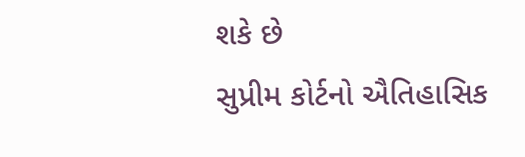શકે છે
સુપ્રીમ કોર્ટનો ઐતિહાસિક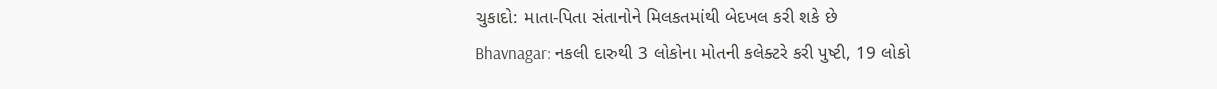ચુકાદો: માતા-પિતા સંતાનોને મિલકતમાંથી બેદખલ કરી શકે છે
Bhavnagar: નકલી દારુથી 3 લોકોના મોતની કલેક્ટરે કરી પુષ્ટી, 19 લોકો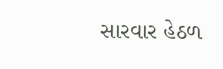સારવાર હેઠળ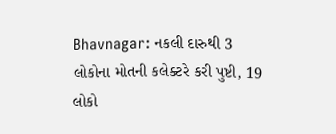Bhavnagar: નકલી દારુથી 3 લોકોના મોતની કલેક્ટરે કરી પુષ્ટી, 19 લોકો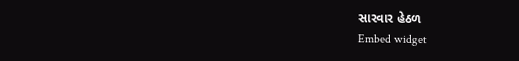સારવાર હેઠળ
Embed widget